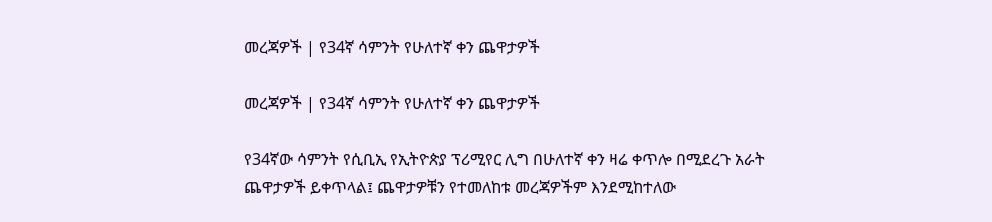መረጃዎች | የ34ኛ ሳምንት የሁለተኛ ቀን ጨዋታዎች

መረጃዎች | የ34ኛ ሳምንት የሁለተኛ ቀን ጨዋታዎች

የ34ኛው ሳምንት የሲቢኢ የኢትዮጵያ ፕሪሚየር ሊግ በሁለተኛ ቀን ዛሬ ቀጥሎ በሚደረጉ አራት ጨዋታዎች ይቀጥላል፤ ጨዋታዎቹን የተመለከቱ መረጃዎችም እንደሚከተለው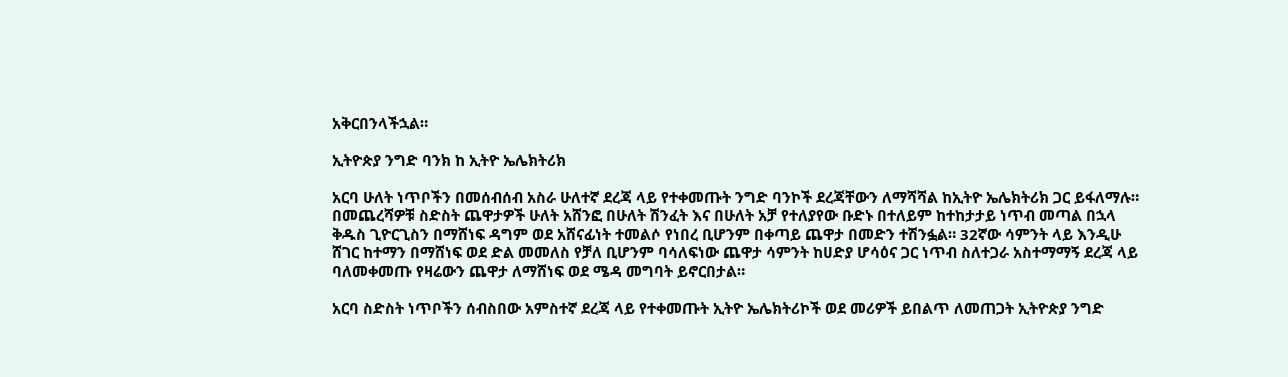አቅርበንላችኋል።

ኢትዮጵያ ንግድ ባንክ ከ ኢትዮ ኤሌክትሪክ

አርባ ሁለት ነጥቦችን በመሰብሰብ አስራ ሁለተኛ ደረጃ ላይ የተቀመጡት ንግድ ባንኮች ደረጃቸውን ለማሻሻል ከኢትዮ ኤሌክትሪክ ጋር ይፋለማሉ። በመጨረሻዎቹ ስድስት ጨዋታዎች ሁለት አሸንፎ በሁለት ሽንፈት እና በሁለት አቻ የተለያየው ቡድኑ በተለይም ከተከታታይ ነጥብ መጣል በኋላ ቅዱስ ጊዮርጊስን በማሸነፍ ዳግም ወደ አሸናፊነት ተመልሶ የነበረ ቢሆንም በቀጣይ ጨዋታ በመድን ተሽንፏል። 32ኛው ሳምንት ላይ እንዲሁ ሸገር ከተማን በማሸነፍ ወደ ድል መመለስ የቻለ ቢሆንም ባሳለፍነው ጨዋታ ሳምንት ከሀድያ ሆሳዕና ጋር ነጥብ ስለተጋራ አስተማማኝ ደረጃ ላይ ባለመቀመጡ የዛሬውን ጨዋታ ለማሸነፍ ወደ ሜዳ መግባት ይኖርበታል።

አርባ ስድስት ነጥቦችን ሰብስበው አምስተኛ ደረጃ ላይ የተቀመጡት ኢትዮ ኤሌክትሪኮች ወደ መሪዎች ይበልጥ ለመጠጋት ኢትዮጵያ ንግድ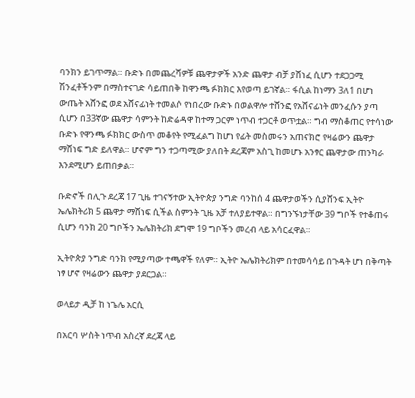ባንክን ይገጥማል። ቡድኑ በመጨረሻዎቹ ጨዋታዎች አንድ ጨዋታ ብቻ ያሸነፈ ሲሆን ተደጋጋሚ ሽንፈቶችንም በማስተናገድ ሳይጠበቅ ከዋንጫ ፉክክር እየወጣ ይገኛል። ፋሲል ከነማን 3ለ1 በሆነ ውጤት አሸንፎ ወደ አሸናፊነት ተመልሶ የነበረው ቡድኑ በወልዋሎ ተሸንፎ የአሸናፊነት መንፈሱን ያጣ ሲሆን በ33ኛው ጨዋታ ሳምንት ከድሬዳዋ ከተማ ጋርም ነጥብ ተጋርቶ ወጥቷል። ግብ ማስቆጠር የተሳነው ቡድኑ የዋንጫ ፉክክር ውስጥ መቆየት የሚፈልግ ከሆነ የፊት መስመሩን አጠናክሮ የዛሬውን ጨዋታ ማሸነፍ ግድ ይለዋል። ሆኖም ግን ተጋጣሚው ያለበት ደረጃም አስጊ ከመሆኑ አንፃር ጨዋታው ጠንካራ እንደሚሆን ይጠበቃል።

ቡድኖች በሊጉ ደረጃ 17 ጊዜ ተገናኝተው ኢትዮጵያ ንግድ ባንከሰ 4 ጨዋታወችን ሲያሸንፍ ኢትዮ ኤሌክትሪክ 5 ጨዋታ ማሸነፍ ሲችል ስምንት ጊዜ አቻ ተለያይተዋል። በግንኙነታቸው 39 ግቦች የተቆጠሩ ሲሆን ባንክ 20 ግቦችን ኤሌክትሪክ ደግሞ 19 ግቦችን መረብ ላይ አሳርፈዋል።

ኢትዮጵያ ንግድ ባንክ የሚያጣው ተጫዋች የለም። ኢትዮ ኤሌክትሪክም በተመሳሳይ በጉዳት ሆነ በቅጣት ነፃ ሆኖ የዛሬውን ጨዋታ ያደርጋል።

ወላይታ ዲቻ ከ ነጌሌ አርሲ

በአርባ ሦስት ነጥብ አስረኛ ደረጃ ላይ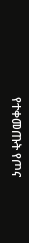የተቀመጡት የጦና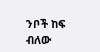ንቦች ከፍ ብለው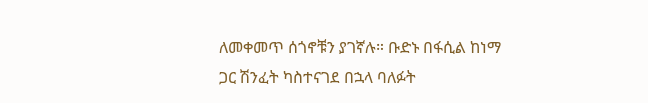ለመቀመጥ ሰጎኖቹን ያገኛሉ። ቡድኑ በፋሲል ከነማ ጋር ሽንፈት ካስተናገደ በኋላ ባለፉት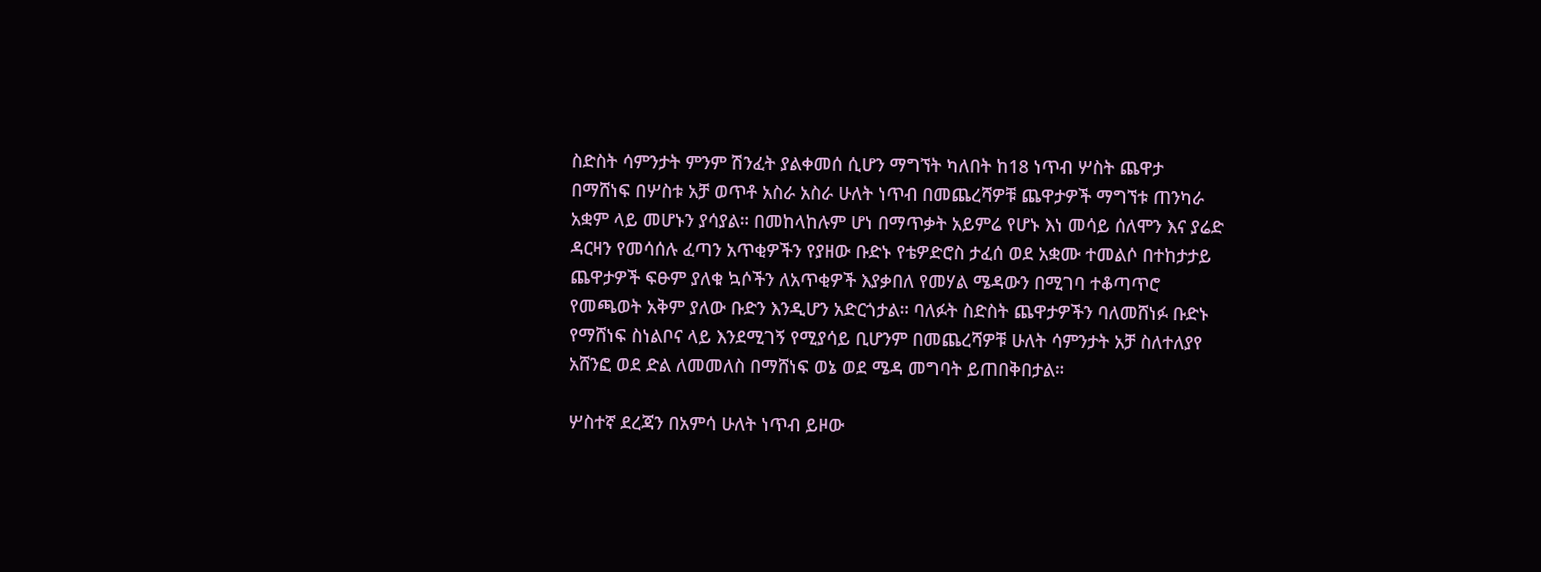ስድስት ሳምንታት ምንም ሽንፈት ያልቀመሰ ሲሆን ማግኘት ካለበት ከ18 ነጥብ ሦስት ጨዋታ በማሸነፍ በሦስቱ አቻ ወጥቶ አስራ አስራ ሁለት ነጥብ በመጨረሻዎቹ ጨዋታዎች ማግኘቱ ጠንካራ አቋም ላይ መሆኑን ያሳያል። በመከላከሉም ሆነ በማጥቃት አይምሬ የሆኑ እነ መሳይ ሰለሞን እና ያሬድ ዳርዛን የመሳሰሉ ፈጣን አጥቂዎችን የያዘው ቡድኑ የቴዎድሮስ ታፈሰ ወደ አቋሙ ተመልሶ በተከታታይ ጨዋታዎች ፍፁም ያለቁ ኳሶችን ለአጥቂዎች እያቃበለ የመሃል ሜዳውን በሚገባ ተቆጣጥሮ የመጫወት አቅም ያለው ቡድን እንዲሆን አድርጎታል። ባለፉት ስድስት ጨዋታዎችን ባለመሸነፉ ቡድኑ የማሸነፍ ስነልቦና ላይ እንደሚገኝ የሚያሳይ ቢሆንም በመጨረሻዎቹ ሁለት ሳምንታት አቻ ስለተለያየ አሸንፎ ወደ ድል ለመመለስ በማሸነፍ ወኔ ወደ ሜዳ መግባት ይጠበቅበታል።

ሦስተኛ ደረጃን በአምሳ ሁለት ነጥብ ይዞው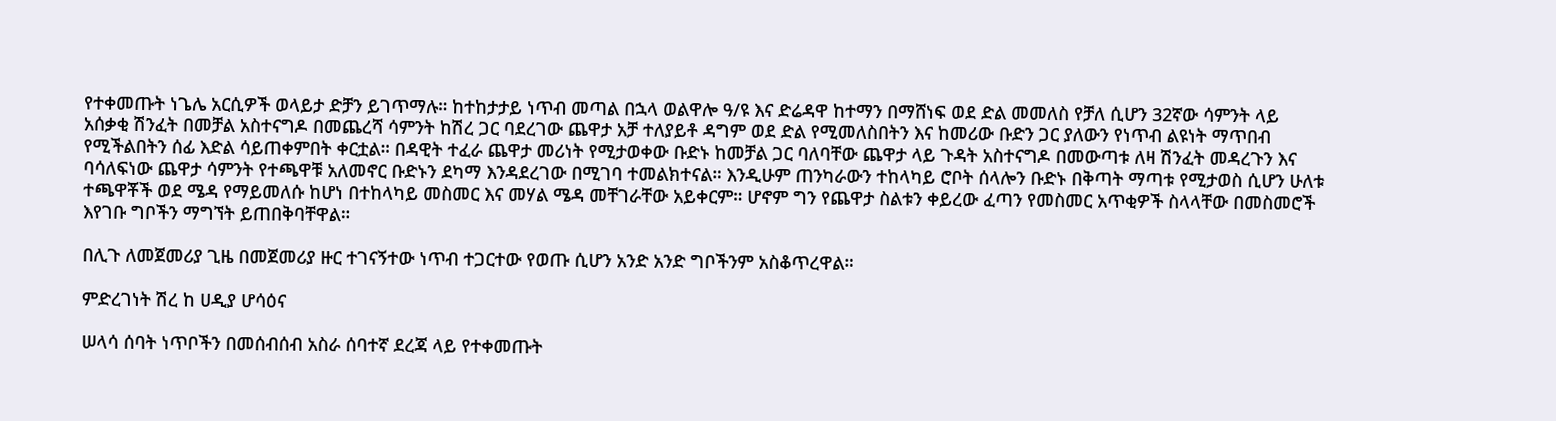የተቀመጡት ነጌሌ አርሲዎች ወላይታ ድቻን ይገጥማሉ። ከተከታታይ ነጥብ መጣል በኋላ ወልዋሎ ዓ/ዩ እና ድሬዳዋ ከተማን በማሸነፍ ወደ ድል መመለስ የቻለ ሲሆን 32ኛው ሳምንት ላይ አሰቃቂ ሽንፈት በመቻል አስተናግዶ በመጨረሻ ሳምንት ከሽረ ጋር ባደረገው ጨዋታ አቻ ተለያይቶ ዳግም ወደ ድል የሚመለስበትን እና ከመሪው ቡድን ጋር ያለውን የነጥብ ልዩነት ማጥበብ የሚችልበትን ሰፊ እድል ሳይጠቀምበት ቀርቷል። በዳዊት ተፈራ ጨዋታ መሪነት የሚታወቀው ቡድኑ ከመቻል ጋር ባለባቸው ጨዋታ ላይ ጉዳት አስተናግዶ በመውጣቱ ለዛ ሽንፈት መዳረጉን እና ባሳለፍነው ጨዋታ ሳምንት የተጫዋቹ አለመኖር ቡድኑን ደካማ እንዳደረገው በሚገባ ተመልክተናል። እንዲሁም ጠንካራውን ተከላካይ ሮቦት ሰላሎን ቡድኑ በቅጣት ማጣቱ የሚታወስ ሲሆን ሁለቱ ተጫዋቾች ወደ ሜዳ የማይመለሱ ከሆነ በተከላካይ መስመር እና መሃል ሜዳ መቸገራቸው አይቀርም። ሆኖም ግን የጨዋታ ስልቱን ቀይረው ፈጣን የመስመር አጥቂዎች ስላላቸው በመስመሮች እየገቡ ግቦችን ማግኘት ይጠበቅባቸዋል።

በሊጉ ለመጀመሪያ ጊዜ በመጀመሪያ ዙር ተገናኝተው ነጥብ ተጋርተው የወጡ ሲሆን አንድ አንድ ግቦችንም አስቆጥረዋል።

ምድረገነት ሽረ ከ ሀዲያ ሆሳዕና

ሠላሳ ሰባት ነጥቦችን በመሰብሰብ አስራ ሰባተኛ ደረጃ ላይ የተቀመጡት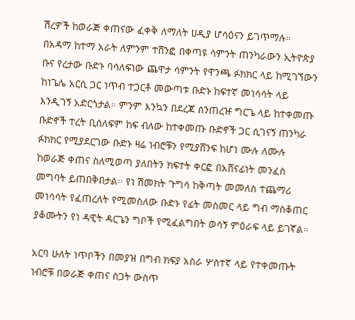ሽረዎች ከወራጅ ቀጠናው ፈቀቅ ለማለት ሀዲያ ሆሳዕናን ይገጥማሉ። በአዳማ ከተማ አራት ለምንም ተሸንፎ በቀጣዩ ሳምንት ጠንካራውን ኢትዮጵያ ቡና የረታው ቡድኑ ባሳለፍነው ጨዋታ ሳምንት የዋንጫ ፉክክር ላይ ከሚገኘውን ከነጌሌ አርሲ ጋር ነጥብ ተጋርቶ መውጣቱ ቡድኑ ከፍተኛ መነሳሳት ላይ እንዲገኝ አድርጎታል። ምንም እንኳን በደረጃ ሰንጠረዡ ግርጌ ላይ ከተቀመጡ ቡድኖች ተረት ቢሰለፍም ከፍ ብለው ከተቀመጡ ቡድኖች ጋር ሲገናኝ ጠንካራ ፉክክር የሚያደርገው ቡድኑ ዛሬ ነብሮቹን የሚያሸንፍ ከሆነ ሙሉ ለሙሉ ከወራጅ ቀጠና ስለሚወጣ ያለበትን ክፍተት ቀርፎ በአሸናፊነት መንፈስ መግባት ይጠበቅበታል። የነ ሽመክት ጉግሳ ከቅጣት መመለስ ተጨማሪ መነሳሳት የፈጠረለት የሚመስለው ቡድኑ የፊት መስመር ላይ ግብ ማስቆጠር ያቆሙትን የነ ዳዊት ዳርጌን ግቦች የሚፈልግበት ወሳኝ ምዕራፍ ላይ ይገኛል።

አርባ ሁለት ነጥቦችን በመያዝ በግብ ክፍያ አስራ ሦስተኛ ላይ የተቀመጡት ነብሮቹ በወራጅ ቀጠና ስጋት ውስጥ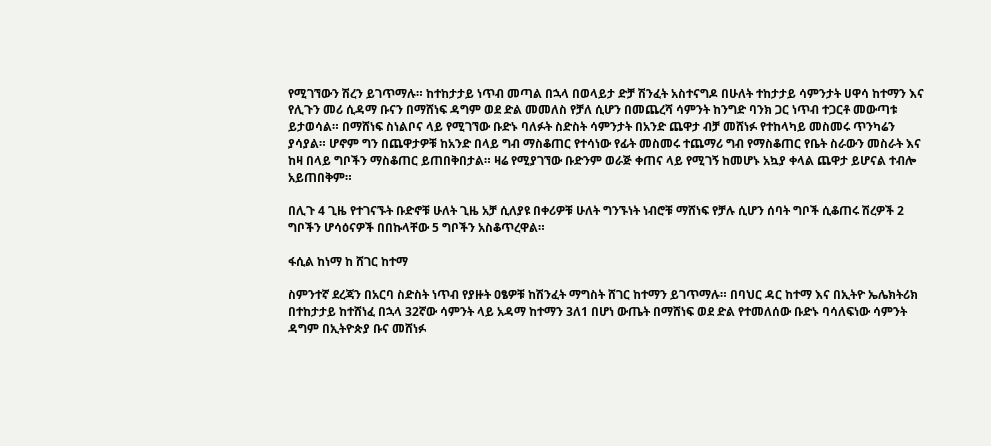የሚገኘውን ሽረን ይገጥማሉ። ከተከታታይ ነጥብ መጣል በኋላ በወላይታ ድቻ ሽንፈት አስተናግዶ በሁለት ተከታታይ ሳምንታት ሀዋሳ ከተማን እና የሊጉን መሪ ሲዳማ ቡናን በማሸነፍ ዳግም ወደ ድል መመለስ የቻለ ሲሆን በመጨረሻ ሳምንት ከንግድ ባንክ ጋር ነጥብ ተጋርቶ መውጣቱ ይታወሳል። በማሸነፍ ስነልቦና ላይ የሚገኘው ቡድኑ ባለፉት ስድስት ሳምንታት በአንድ ጨዋታ ብቻ መሸነፉ የተከላካይ መስመሩ ጥንካሬን ያሳያል። ሆኖም ግን በጨዋታዎቹ ከአንድ በላይ ግብ ማስቆጠር የተሳነው የፊት መስመሩ ተጨማሪ ግብ የማስቆጠር የቤት ስራውን መስራት እና ከዛ በላይ ግቦችን ማስቆጠር ይጠበቅበታል። ዛሬ የሚያገኘው ቡድንም ወራጅ ቀጠና ላይ የሚገኝ ከመሆኑ አኳያ ቀላል ጨዋታ ይሆናል ተብሎ አይጠበቅም።

በሊጉ 4 ጊዜ የተገናኙት ቡድኖቹ ሁለት ጊዜ አቻ ሲለያዩ በቀሪዎቹ ሁለት ግንኙነት ነብሮቹ ማሸነፍ የቻሉ ሲሆን ሰባት ግቦች ሲቆጠሩ ሽረዎች 2 ግቦችን ሆሳዕናዎች በበኩላቸው 5 ግቦችን አስቆጥረዋል።

ፋሲል ከነማ ከ ሸገር ከተማ

ስምንተኛ ደረጃን በአርባ ስድስት ነጥብ የያዙት ዐፄዎቹ ከሽንፈት ማግስት ሸገር ከተማን ይገጥማሉ። በባህር ዳር ከተማ እና በኢትዮ ኤሌክትሪክ በተከታታይ ከተሸነፈ በኋላ 32ኛው ሳምንት ላይ አዳማ ከተማን 3ለ1 በሆነ ውጤት በማሸነፍ ወደ ድል የተመለሰው ቡድኑ ባሳለፍነው ሳምንት ዳግም በኢትዮጵያ ቡና መሸነፉ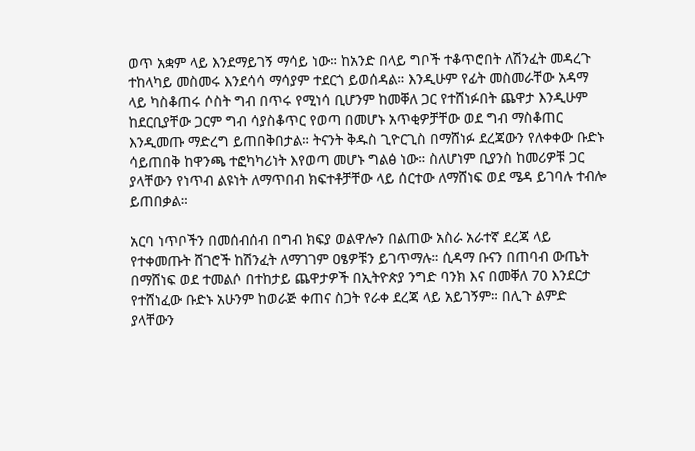ወጥ አቋም ላይ እንደማይገኝ ማሳይ ነው። ከአንድ በላይ ግቦች ተቆጥሮበት ለሽንፈት መዳረጉ ተከላካይ መስመሩ እንደሳሳ ማሳያም ተደርጎ ይወሰዳል። እንዲሁም የፊት መስመራቸው አዳማ ላይ ካስቆጠሩ ሶስት ግብ በጥሩ የሚነሳ ቢሆንም ከመቐለ ጋር የተሸነፉበት ጨዋታ እንዲሁም ከደርቢያቸው ጋርም ግብ ሳያስቆጥር የወጣ በመሆኑ አጥቂዎቻቸው ወደ ግብ ማስቆጠር እንዲመጡ ማድረግ ይጠበቅበታል። ትናንት ቅዱስ ጊዮርጊስ በማሸነፉ ደረጃውን የለቀቀው ቡድኑ ሳይጠበቅ ከዋንጫ ተፎካካሪነት እየወጣ መሆኑ ግልፅ ነው። ስለሆነም ቢያንስ ከመሪዎቹ ጋር ያላቸውን የነጥብ ልዩነት ለማጥበብ ክፍተቶቻቸው ላይ ሰርተው ለማሸነፍ ወደ ሜዳ ይገባሉ ተብሎ ይጠበቃል።

አርባ ነጥቦችን በመሰብሰብ በግብ ክፍያ ወልዋሎን በልጠው አስራ አራተኛ ደረጃ ላይ የተቀመጡት ሸገሮች ከሽንፈት ለማገገም ዐፄዎቹን ይገጥማሉ። ሲዳማ ቡናን በጠባብ ውጤት በማሸነፍ ወደ ተመልሶ በተከታይ ጨዋታዎች በኢትዮጵያ ንግድ ባንክ እና በመቐለ 70 እንደርታ የተሸነፈው ቡድኑ አሁንም ከወራጅ ቀጠና ስጋት የራቀ ደረጃ ላይ አይገኝም። በሊጉ ልምድ ያላቸውን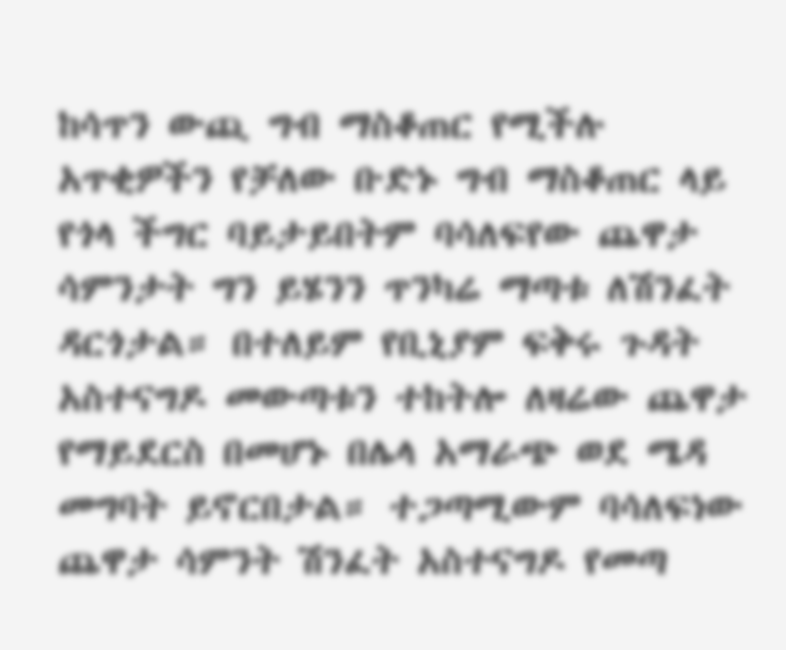ከሳጥን ውጪ ግብ ማስቆጠር የሚችሉ አጥቂዎችን የቻለው ቡድኑ ግብ ማስቆጠር ላይ የጎላ ችግር ባይታይበትም ባሳለፍየው ጨዋታ ሳምንታት ግን ይሄንን ጥንካሬ ማጣቱ ለሽንፈት ዳርጎታል። በተለይም የቢኒያም ፍቅሩ ጉዳት አስተናግዶ መውጣቱን ተከትሎ ለዛሬው ጨዋታ የማይደርስ በመሆኑ በሌላ አማራጭ ወደ ሜዳ መግባት ይኖርበታል። ተጋጣሚውም ባሳለፍነው ጨዋታ ሳምንት ሽንፈት አስተናግዶ የመጣ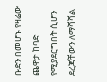ቡድን በመሆኑ የዛሬው ጨዋታ ከባድ የሚያደርግበት ሲሆን ደረጃቸውን ለማሻሻል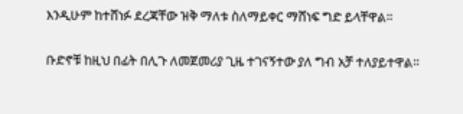እንዲሁም ከተሸነፉ ደረጃቸው ዝቅ ማለቱ ስለማይቀር ማሸነፍ ግድ ይላቸዋል።

ቡድኖቹ ከዚህ በፊት በሊጉ ለመጀመሪያ ጊዜ ተገናኝተው ያለ ግብ አቻ ተለያይተዋል።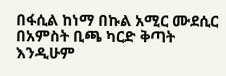በፋሲል ከነማ በኩል አሚር ሙደሲር በአምስት ቢጫ ካርድ ቅጣት እንዲሁም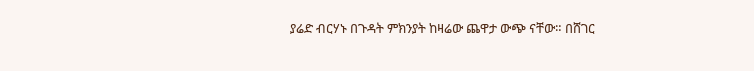ያሬድ ብርሃኑ በጉዳት ምክንያት ከዛሬው ጨዋታ ውጭ ናቸው። በሸገር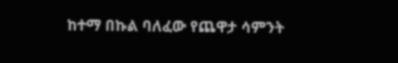ከተማ በኩል ባለፈው የጨዋታ ሳምንት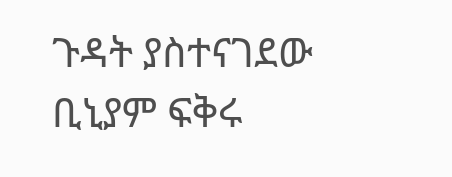ጉዳት ያስተናገደው ቢኒያም ፍቅሩ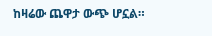ከዛሬው ጨዋታ ውጭ ሆኗል።